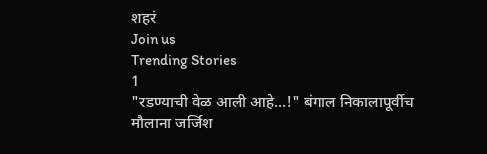शहरं
Join us
Trending Stories
1
"रडण्याची वेळ आली आहे...!" बंगाल निकालापूर्वीच मौलाना जर्जिश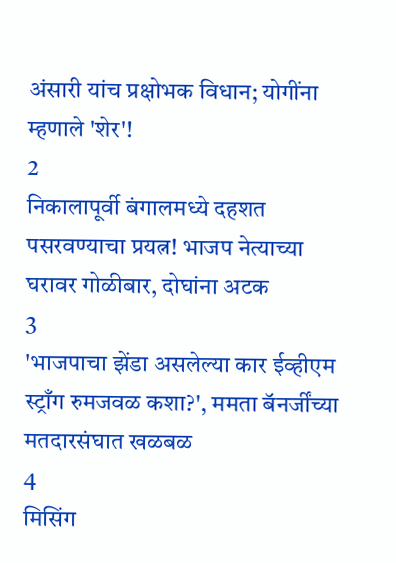अंसारी यांच प्रक्षोभक विधान; योगींना म्हणाले 'शेर'!
2
निकालापूर्वी बंगालमध्ये दहशत पसरवण्याचा प्रयत्न! भाजप नेत्याच्या घरावर गोळीबार, दोघांना अटक
3
'भाजपाचा झेंडा असलेल्या कार ईव्हीएम स्ट्राँग रुमजवळ कशा?', ममता बॅनर्जींच्या मतदारसंघात खळबळ
4
मिसिंग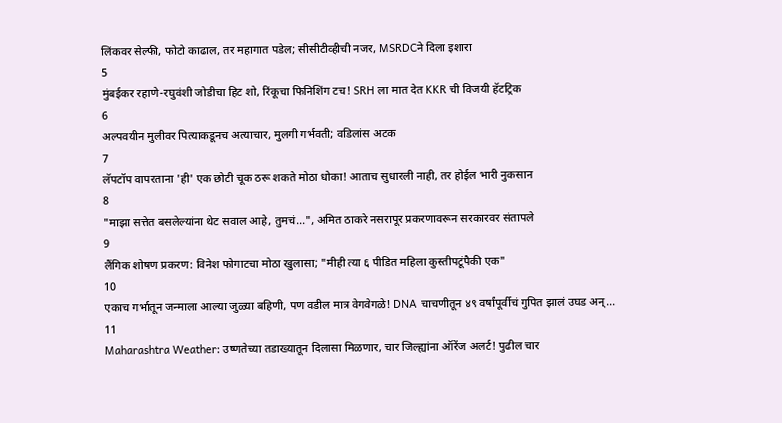लिंकवर सेल्फी, फोटो काढाल, तर महागात पडेल; सीसीटीव्हीची नजर, MSRDCने दिला इशारा
5
मुंबईकर रहाणे-रघुवंशी जोडीचा हिट शो, रिंकूचा फिनिशिंग टच! SRH ला मात देत KKR ची विजयी हॅटट्रिक
6
अल्पवयीन मुलीवर पित्याकडूनच अत्याचार, मुलगी गर्भवती; वडिलांस अटक
7
लॅपटॉप वापरताना 'ही' एक छोटी चूक ठरू शकते मोठा धोका! आताच सुधारली नाही, तर होईल भारी नुकसान
8
"माझा सत्तेत बसलेल्यांना थेट सवाल आहे, तुमचं...", अमित ठाकरे नसरापूर प्रकरणावरून सरकारवर संतापले
9
लैंगिक शोषण प्रकरण: विनेश फोगाटचा मोठा खुलासा; "मीही त्या ६ पीडित महिला कुस्तीपटूंपैकी एक"
10
एकाच गर्भातून जन्माला आल्या जुळ्या बहिणी, पण वडील मात्र वेगवेगळे! DNA चाचणीतून ४९ वर्षांपूर्वीचं गुपित झालं उघड अन्...
11
Maharashtra Weather: उष्णतेच्या तडाख्यातून दिलासा मिळणार, चार जिल्ह्यांना ऑरेंज अलर्ट! पुढील चार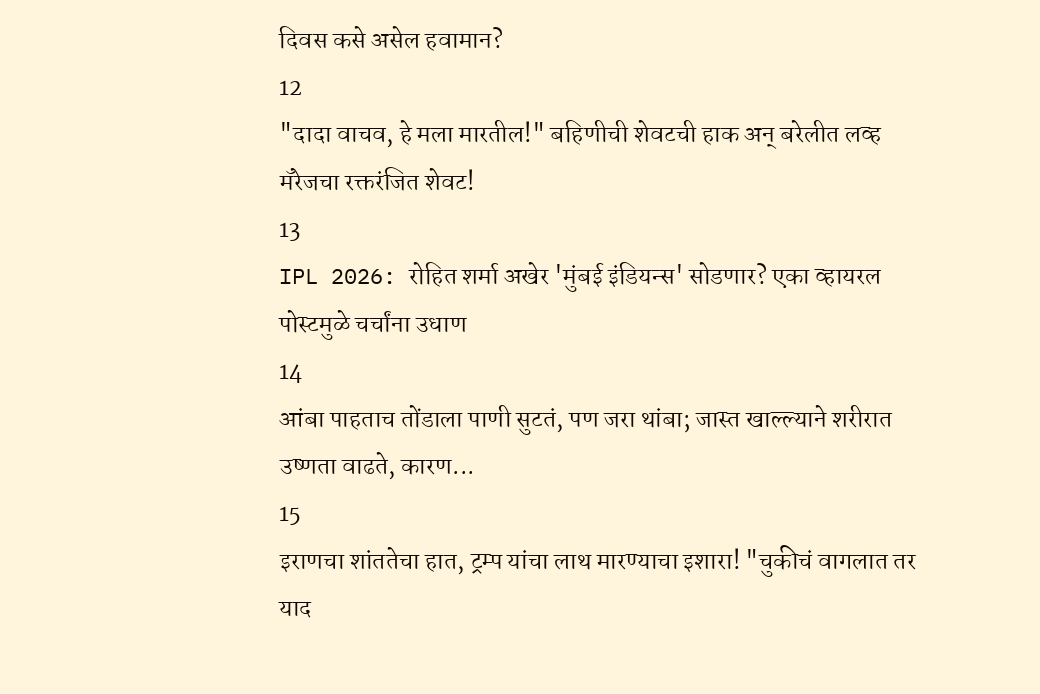दिवस कसे असेल हवामान?
12
"दादा वाचव, हे मला मारतील!" बहिणीची शेवटची हाक अन् बरेलीत लव्ह मॅरेजचा रक्तरंजित शेवट!
13
IPL 2026: रोहित शर्मा अखेर 'मुंबई इंडियन्स' सोडणार? एका व्हायरल पोस्टमुळे चर्चांना उधाण
14
आंबा पाहताच तोंडाला पाणी सुटतं, पण जरा थांबा; जास्त खाल्ल्याने शरीरात उष्णता वाढते, कारण...
15
इराणचा शांततेचा हात, ट्रम्प यांचा लाथ मारण्याचा इशारा! "चुकीचं वागलात तर याद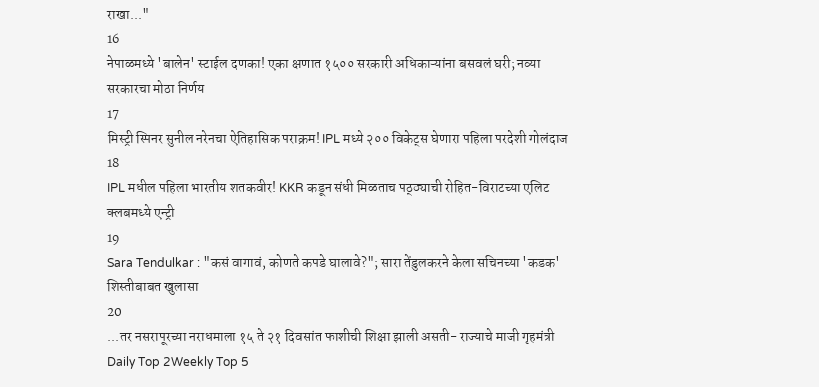राखा..."
16
नेपाळमध्ये 'बालेन' स्टाईल दणका! एका क्षणात १५०० सरकारी अधिकाऱ्यांना बसवलं घरी; नव्या सरकारचा मोठा निर्णय
17
मिस्ट्री स्पिनर सुनील नरेनचा ऐतिहासिक पराक्रम! IPL मध्ये २०० विकेट्स घेणारा पहिला परदेशी गोलंदाज
18
IPL मधील पहिला भारतीय शतकवीर! KKR कडून संधी मिळताच पठ्ठ्याची रोहित-विराटच्या एलिट क्लबमध्ये एन्ट्री
19
Sara Tendulkar : "कसं वागावं, कोणते कपडे घालावे?"; सारा तेंडुलकरने केला सचिनच्या 'कडक' शिस्तीबाबत खुलासा
20
...तर नसरापूरच्या नराधमाला १५ ते २१ दिवसांत फाशीची शिक्षा झाली असती- राज्याचे माजी गृहमंत्री
Daily Top 2Weekly Top 5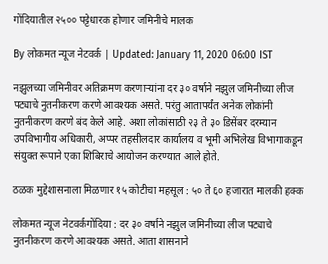गोंदियातील २५०० पट्टेधारक होणार जमिनीचे मालक

By लोकमत न्यूज नेटवर्क | Updated: January 11, 2020 06:00 IST

नझुलच्या जमिनीवर अतिक्रमण करणाऱ्यांना दर ३० वर्षाने नझुल जमिनीच्या लीज पट्याचे नुतनीकरण करणे आवश्यक असते. परंतु आतापर्यंत अनेक लोकांनी नुतनीकरण करणे बंद केले आहे. अशा लोकांसाठी २३ ते ३० डिसेंबर दरम्यान उपविभागीय अधिकारी, अप्पर तहसीलदार कार्यालय व भूमी अभिलेख विभागाकडून संयुक्त रूपाने एका शिबिराचे आयोजन करण्यात आले होते.

ठळक मुद्देशासनाला मिळणार १५ कोटीचा महसूल : ५० ते ६० हजारात मालकी हक्क

लोकमत न्यूज नेटवर्कगोंदिया : दर ३० वर्षाने नझुल जमिनीच्या लीज पट्याचे नुतनीकरण करणे आवश्यक असते. आता शासनाने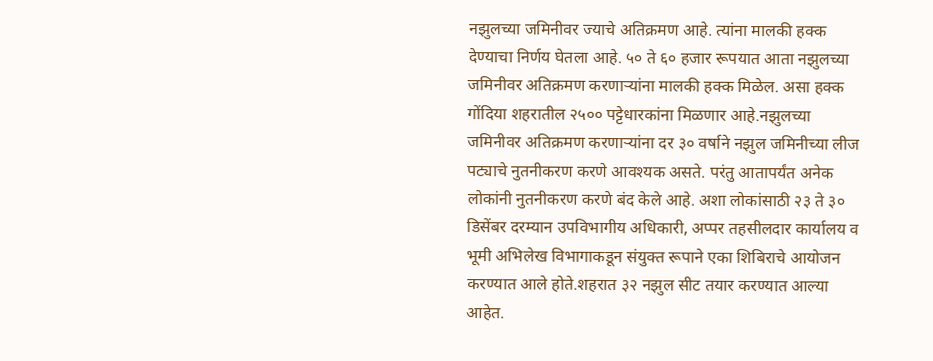नझुलच्या जमिनीवर ज्याचे अतिक्रमण आहे. त्यांना मालकी हक्क देण्याचा निर्णय घेतला आहे. ५० ते ६० हजार रूपयात आता नझुलच्या जमिनीवर अतिक्रमण करणाऱ्यांना मालकी हक्क मिळेल. असा हक्क गोंदिया शहरातील २५०० पट्टेधारकांना मिळणार आहे.नझुलच्या जमिनीवर अतिक्रमण करणाऱ्यांना दर ३० वर्षाने नझुल जमिनीच्या लीज पट्याचे नुतनीकरण करणे आवश्यक असते. परंतु आतापर्यंत अनेक लोकांनी नुतनीकरण करणे बंद केले आहे. अशा लोकांसाठी २३ ते ३० डिसेंबर दरम्यान उपविभागीय अधिकारी, अप्पर तहसीलदार कार्यालय व भूमी अभिलेख विभागाकडून संयुक्त रूपाने एका शिबिराचे आयोजन करण्यात आले होते.शहरात ३२ नझुल सीट तयार करण्यात आल्या आहेत.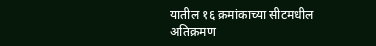यातील १६ क्रमांकाच्या सीटमधील अतिक्रमण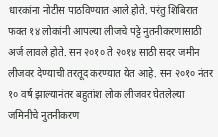धारकांना नोटीस पाठविण्यात आले होते. परंतु शिबिरात फक्त १४ लोकांनी आपल्या लीजचे पट्टे नुतनीकरणासाठी अर्ज लावले होते. सन २०१० ते २०१४ साठी सदर जमीन लीजवर देण्याची तरतूद करण्यात येत आहे. सन २०१० नंतर १० वर्ष झाल्यानंतर बहुतांश लोक लीजवर घेतलेल्या जमिनीचे नुतनीकरण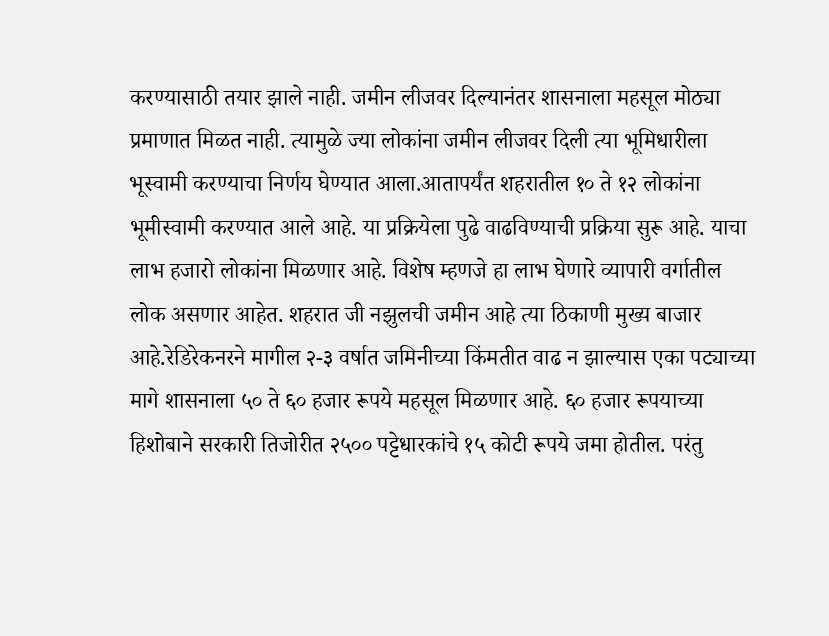करण्यासाठी तयार झाले नाही. जमीन लीजवर दिल्यानंतर शासनाला महसूल मोठ्या प्रमाणात मिळत नाही. त्यामुळे ज्या लोकांना जमीन लीजवर दिली त्या भूमिधारीला भूस्वामी करण्याचा निर्णय घेण्यात आला.आतापर्यंत शहरातील १० ते १२ लोकांना भूमीस्वामी करण्यात आले आहे. या प्रक्रियेला पुढे वाढविण्याची प्रक्रिया सुरू आहे. याचा लाभ हजारो लोकांना मिळणार आहे. विशेष म्हणजे हा लाभ घेणारे व्यापारी वर्गातील लोक असणार आहेत. शहरात जी नझुलची जमीन आहे त्या ठिकाणी मुख्य बाजार आहे.रेडिरेकनरने मागील २-३ वर्षात जमिनीच्या किंमतीत वाढ न झाल्यास एका पट्याच्या मागे शासनाला ५० ते ६० हजार रूपये महसूल मिळणार आहे. ६० हजार रूपयाच्या हिशोबाने सरकारी तिजोरीत २५०० पट्टेधारकांचे १५ कोटी रूपये जमा होतील. परंतु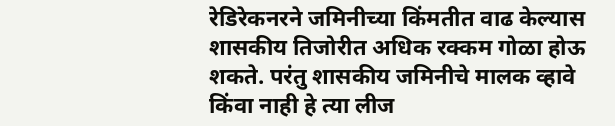रेडिरेकनरने जमिनीच्या किंमतीत वाढ केल्यास शासकीय तिजोरीत अधिक रक्कम गोळा होऊ शकते. परंतु शासकीय जमिनीचे मालक व्हावे किंवा नाही हे त्या लीज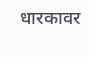धारकावर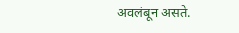अवलंबून असते.